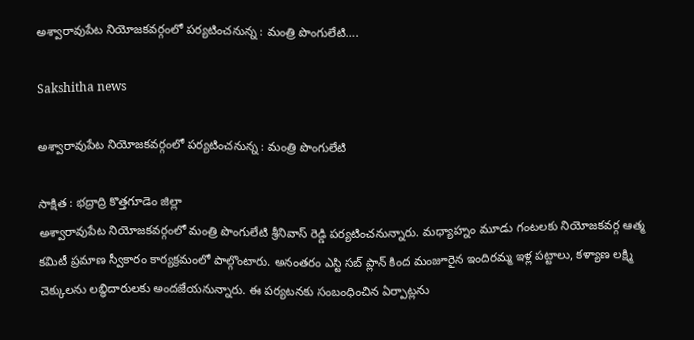అశ్వారావుపేట నియోజకవర్గంలో పర్యటించనున్న : మంత్రి పొంగులేటి….

Sakshitha news

అశ్వారావుపేట నియోజకవర్గంలో పర్యటించనున్న : మంత్రి పొంగులేటి

సాక్షిత : భద్రాద్రి కొత్తగూడెం జిల్లా
అశ్వారావుపేట నియోజకవర్గంలో మంత్రి పొంగులేటి శ్రీనివాస్ రెడ్డి పర్యటించనున్నారు. మధ్యాహ్నం మూడు గంటలకు నియోజకవర్గ ఆత్మ కమిటీ ప్రమాణ స్వీకారం కార్యక్రమంలో పాల్గొంటారు. అనంతరం ఎస్టి సబ్ ప్లాన్ కింద మంజూరైన ఇందిరమ్మ ఇళ్ల పట్టాలు, కళ్యాణ లక్ష్మి చెక్కులను లబ్ధిదారులకు అందజేయనున్నారు. ఈ పర్యటనకు సంబంధించిన ఏర్పాట్లను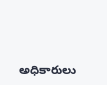అధికారులు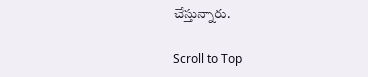చేస్తున్నారు.

Scroll to Top